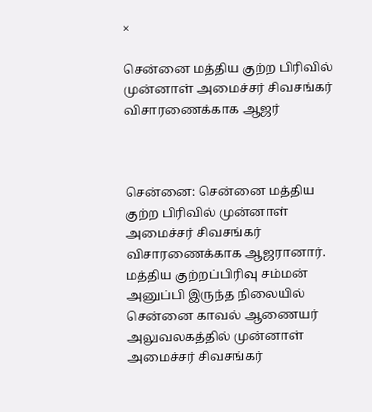×

சென்னை மத்திய குற்ற பிரிவில் முன்னாள் அமைச்சர் சிவசங்கர் விசாரணைக்காக ஆஜர்



சென்னை: சென்னை மத்திய குற்ற பிரிவில் முன்னாள் அமைச்சர் சிவசங்கர் விசாரணைக்காக ஆஜரானார். மத்திய குற்றப்பிரிவு சம்மன் அனுப்பி இருந்த நிலையில் சென்னை காவல் ஆணையர் அலுவலகத்தில் முன்னாள் அமைச்சர் சிவசங்கர்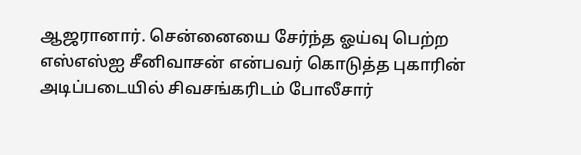ஆஜரானார். சென்னையை சேர்ந்த ஓய்வு பெற்ற எஸ்எஸ்ஐ சீனிவாசன் என்பவர் கொடுத்த புகாரின் அடிப்படையில் சிவசங்கரிடம் போலீசார்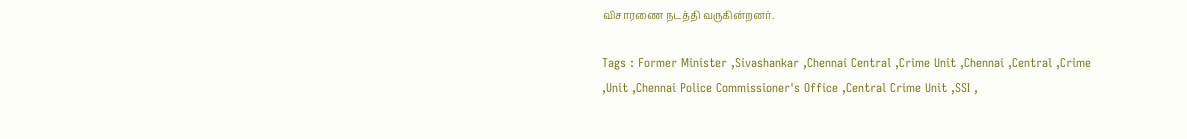விசாரணை நடத்தி வருகின்றனர்.

Tags : Former Minister ,Sivashankar ,Chennai Central ,Crime Unit ,Chennai ,Central ,Crime ,Unit ,Chennai Police Commissioner's Office ,Central Crime Unit ,SSI ,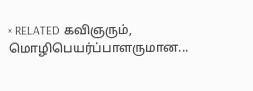× RELATED கவிஞரும், மொழிபெயர்ப்பாளருமான...